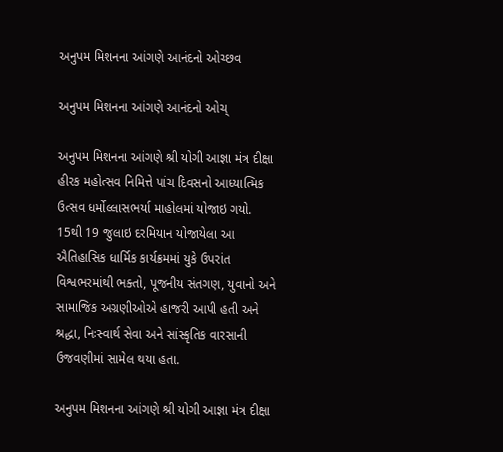અનુપમ મિશનના આંગણે આનંદનો ઓચ્છવ

અનુપમ મિશનના આંગણે આનંદનો ઓચ્

અનુપમ મિશનના આંગણે શ્રી યોગી આજ્ઞા મંત્ર દીક્ષા હીરક મહોત્સવ નિમિત્તે પાંચ દિવસનો આધ્યાત્મિક ઉત્સવ ધર્મોલ્લાસભર્યા માહોલમાં યોજાઇ ગયો. 15થી 19 જુલાઇ દરમિયાન યોજાયેલા આ ઐતિહાસિક ધાર્મિક કાર્યક્રમમાં યુકે ઉપરાંત વિશ્વભરમાંથી ભક્તો, પૂજનીય સંતગણ, યુવાનો અને સામાજિક અગ્રણીઓએ હાજરી આપી હતી અને શ્રદ્ધા, નિઃસ્વાર્થ સેવા અને સાંસ્કૃતિક વારસાની ઉજવણીમાં સામેલ થયા હતા.

અનુપમ મિશનના આંગણે શ્રી યોગી આજ્ઞા મંત્ર દીક્ષા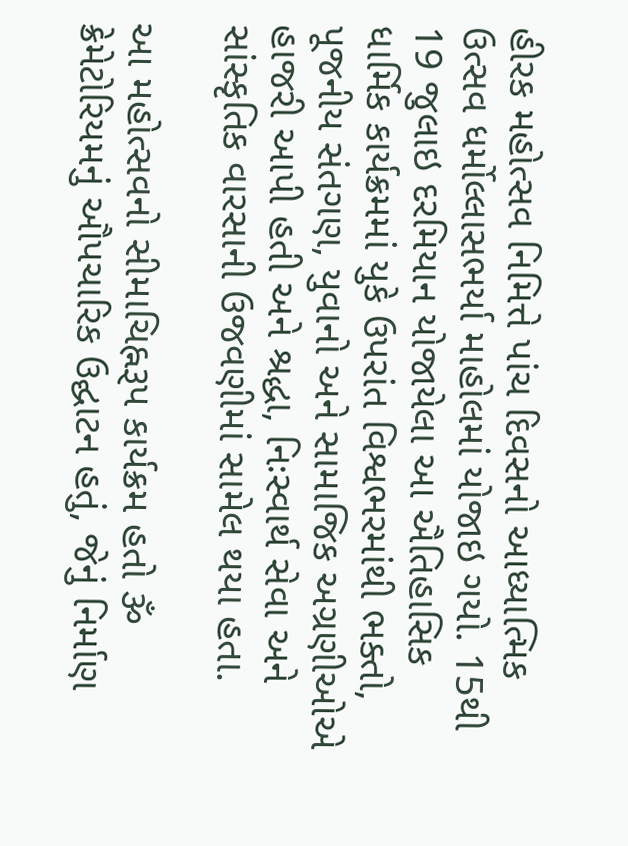હીરક મહોત્સવ નિમિત્તે પાંચ દિવસનો આધ્યાત્મિક ઉત્સવ ધર્મોલ્લાસભર્યા માહોલમાં યોજાઇ ગયો. 15થી 19 જુલાઇ દરમિયાન યોજાયેલા આ ઐતિહાસિક ધાર્મિક કાર્યક્રમમાં યુકે ઉપરાંત વિશ્વભરમાંથી ભક્તો, પૂજનીય સંતગણ, યુવાનો અને સામાજિક અગ્રણીઓએ હાજરી આપી હતી અને શ્રદ્ધા, નિઃસ્વાર્થ સેવા અને સાંસ્કૃતિક વારસાની ઉજવણીમાં સામેલ થયા હતા.

આ મહોત્સવનો સીમાચિહ્નરૂપ કાર્યક્રમ હતો ૐ ક્રેમેટોરિયમનું ઔપચારિક ઉદ્ઘાટન હતું, જેનું નિર્માણ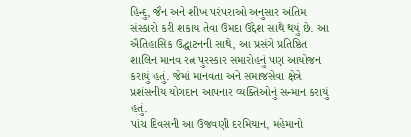હિન્દુ, જૈન અને શીખ પરંપરાઓ અનુસાર અંતિમ સંસ્કારો કરી શકાય તેવા ઉમદા ઉદ્દેશ સાથે થયું છે. આ ઐતિહાસિક ઉદ્ઘાટનની સાથે, આ પ્રસંગે પ્રતિષ્ઠિત શાલિન માનવ રત્ન પુરસ્કાર સમારોહનું પણ આયોજન કરાયું હતું. જેમાં માનવતા અને સમાજસેવા ક્ષેત્રે પ્રશંસનીય યોગદાન આપનાર વ્યક્તિઓનું સન્માન કરાયું હતું.
પાંચ દિવસની આ ઉજવણી દરમિયાન, મહેમાનો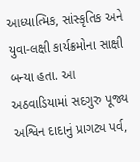આધ્યાત્મિક, સાંસ્કૃતિક અને યુવા-લક્ષી કાર્યક્રમોના સાક્ષી બન્યા હતા. આ અઠવાડિયામાં સદગુરુ પૂજ્ય અશ્વિન દાદાનું પ્રાગટ્ય પર્વ,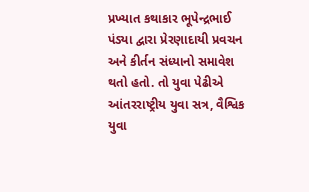પ્રખ્યાત કથાકાર ભૂપેન્દ્રભાઈ પંડ્યા દ્વારા પ્રેરણાદાયી પ્રવચન અને કીર્તન સંધ્યાનો સમાવેશ થતો હતો. તો યુવા પેઢીએ આંતરરાષ્ટ્રીય યુવા સત્ર, વૈશ્વિક યુવા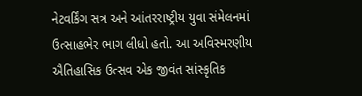નેટવર્કિંગ સત્ર અને આંતરરાષ્ટ્રીય યુવા સંમેલનમાં ઉત્સાહભેર ભાગ લીધો હતો. આ અવિસ્મરણીય ઐતિહાસિક ઉત્સવ એક જીવંત સાંસ્કૃતિક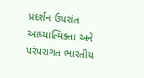પ્રદર્શન ઉપરાંત આધ્યાત્મિક્તા અને પરંપરાગત ભારતીય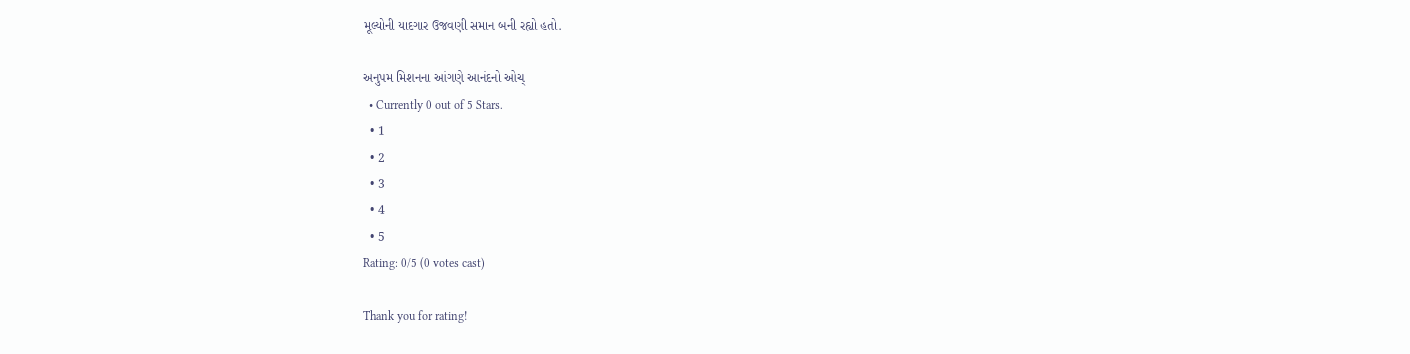મૂલ્યોની યાદગાર ઉજવણી સમાન બની રહ્યો હતો.

અનુપમ મિશનના આંગણે આનંદનો ઓચ્
  • Currently 0 out of 5 Stars.
  • 1
  • 2
  • 3
  • 4
  • 5
Rating: 0/5 (0 votes cast)

Thank you for rating!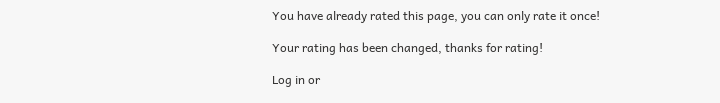You have already rated this page, you can only rate it once!

Your rating has been changed, thanks for rating!

Log in or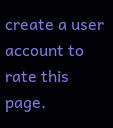create a user account to rate this page.